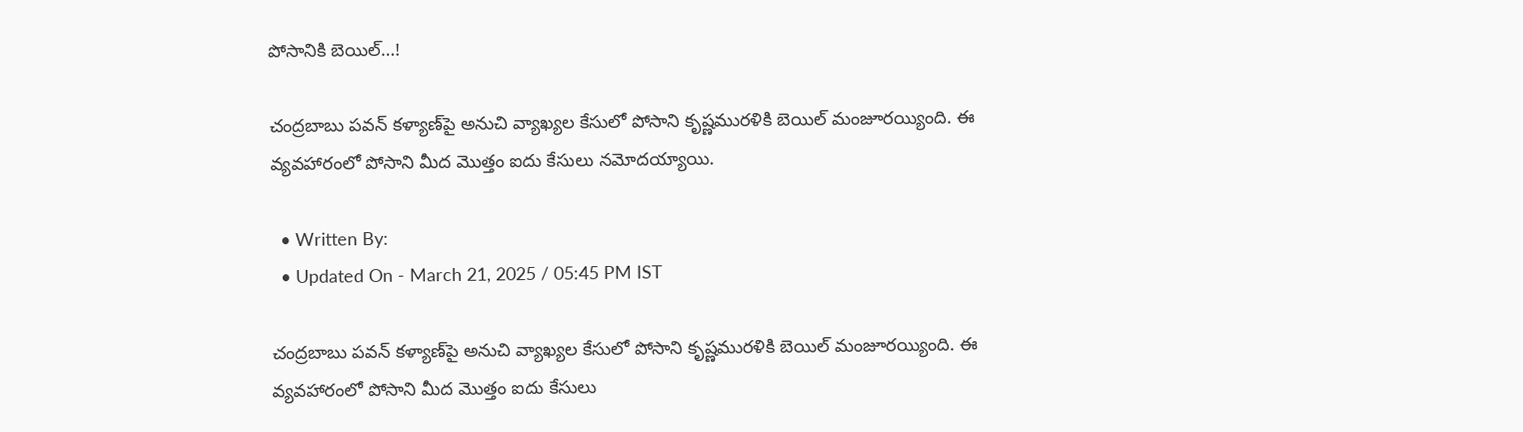పోసానికి బెయిల్‌…!

చంద్రబాబు పవన్‌ కళ్యాణ్‌పై అనుచి వ్యాఖ్యల కేసులో పోసాని కృష్ణమురళికి బెయిల్‌ మంజూరయ్యింది. ఈ వ్యవహారంలో పోసాని మీద మొత్తం ఐదు కేసులు నమోదయ్యాయి.

  • Written By:
  • Updated On - March 21, 2025 / 05:45 PM IST

చంద్రబాబు పవన్‌ కళ్యాణ్‌పై అనుచి వ్యాఖ్యల కేసులో పోసాని కృష్ణమురళికి బెయిల్‌ మంజూరయ్యింది. ఈ వ్యవహారంలో పోసాని మీద మొత్తం ఐదు కేసులు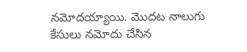నమోదయ్యాయి. మొదట నాలుగు కేసులు నమోదు చేసిన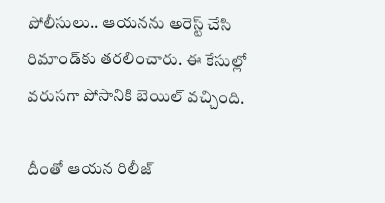పోలీసులు.. ఆయనను అరెస్ట్‌ చేసి రిమాండ్‌కు తరలించారు. ఈ కేసుల్లో వరుసగా పోసానికి బెయిల్‌ వచ్చింది.

దీంతో ఆయన రిలీజ్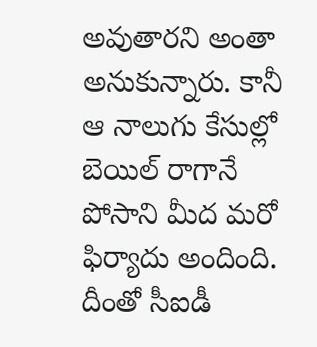అవుతారని అంతా అనుకున్నారు. కానీ ఆ నాలుగు కేసుల్లో బెయిల్‌ రాగానే పోసాని మీద మరో ఫిర్యాదు అందింది. దీంతో సీఐడీ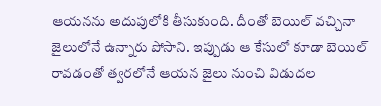ఆయనను అదుపులోకి తీసుకుంది. దీంతో బెయిల్‌ వచ్చినా జైలులోనే ఉన్నారు పోసాని. ఇప్పుడు ఆ కేసులో కూడా బెయిల్‌ రావడంతో త్వరలోనే ఆయన జైలు నుంచి విడుదల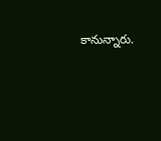కానున్నారు.